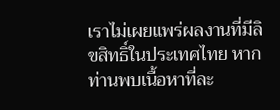เราไม่เผยแพร่ผลงานที่มีลิขสิทธิ์ในประเทศไทย หากท่านพบเนื้อหาที่ละ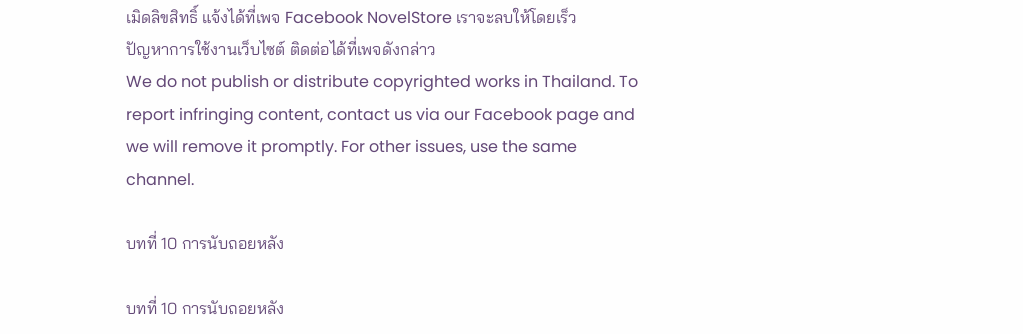เมิดลิขสิทธิ์ แจ้งได้ที่เพจ Facebook NovelStore เราจะลบให้โดยเร็ว
ปัญหาการใช้งานเว็บไซต์ ติดต่อได้ที่เพจดังกล่าว
We do not publish or distribute copyrighted works in Thailand. To report infringing content, contact us via our Facebook page and we will remove it promptly. For other issues, use the same channel.

บทที่ 10 การนับถอยหลัง

บทที่ 10 การนับถอยหลัง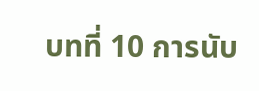บทที่ 10 การนับ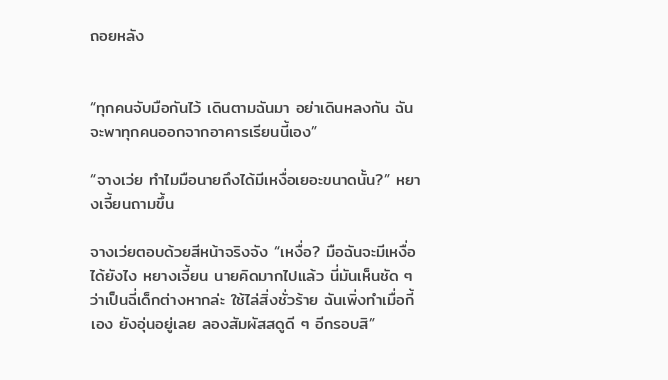ถอยหลัง


“ทุกคนจับมือกันไว้ เดินตามฉันมา อย่าเดินหลงกัน ฉันจะพาทุกคนออกจากอาคารเรียนนี้เอง”

“จางเว่ย ทำไมมือนายถึงได้มีเหงื่อเยอะขนาดนั้น?” หยางเจี้ยนถามขึ้น

จางเว่ยตอบด้วยสีหน้าจริงจัง “เหงื่อ? มือฉันจะมีเหงื่อได้ยังไง หยางเจี้ยน นายคิดมากไปแล้ว นี่มันเห็นชัด ๆ ว่าเป็นฉี่เด็กต่างหากล่ะ ใช้ไล่สิ่งชั่วร้าย ฉันเพิ่งทำเมื่อกี้เอง ยังอุ่นอยู่เลย ลองสัมผัสสดูดี ๆ อีกรอบสิ”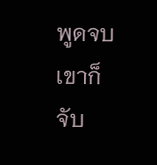พูดจบ เขาก็จับ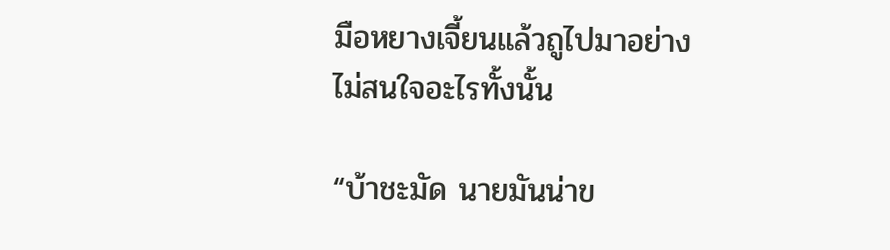มือหยางเจี้ยนแล้วถูไปมาอย่างไม่สนใจอะไรทั้งนั้น

“บ้าชะมัด นายมันน่าข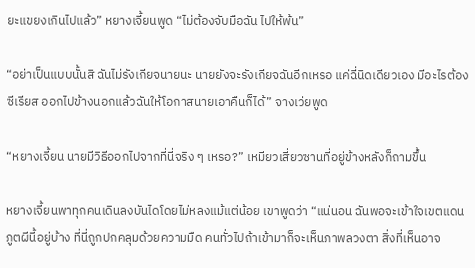ยะแขยงเกินไปแล้ว” หยางเจี้ยนพูด “ไม่ต้องจับมือฉัน ไปให้พ้น”

“อย่าเป็นแบบนั้นสิ ฉันไม่รังเกียจนายนะ นายยังจะรังเกียจฉันอีกเหรอ แค่ฉี่นิดเดียวเอง มีอะไรต้องซีเรียส ออกไปข้างนอกแล้วฉันให้โอกาสนายเอาคืนก็ได้” จางเว่ยพูด

“หยางเจี้ยน นายมีวิธีออกไปจากที่นี่จริง ๆ เหรอ?” เหมียวเสี่ยวซานที่อยู่ข้างหลังก็ถามขึ้น

หยางเจี้ยนพาทุกคนเดินลงบันไดโดยไม่หลงแม้แต่น้อย เขาพูดว่า “แน่นอน ฉันพอจะเข้าใจเขตแดนภูตผีนี้อยู่บ้าง ที่นี่ถูกปกคลุมด้วยความมืด คนทั่วไปถ้าเข้ามาก็จะเห็นภาพลวงตา สิ่งที่เห็นอาจ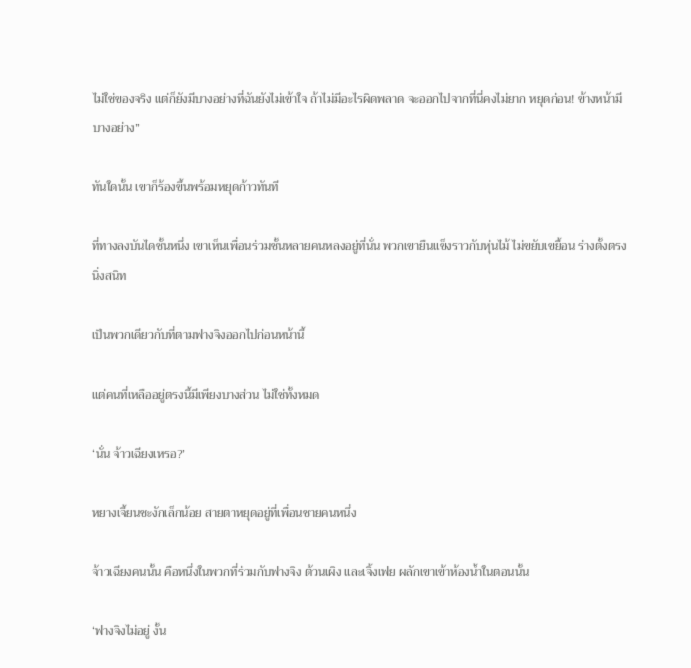ไม่ใช่ของจริง แต่ก็ยังมีบางอย่างที่ฉันยังไม่เข้าใจ ถ้าไม่มีอะไรผิดพลาด จะออกไปจากที่นี่คงไม่ยาก หยุดก่อน! ข้างหน้ามีบางอย่าง”

ทันใดนั้น เขาก็ร้องขึ้นพร้อมหยุดก้าวทันที

ที่ทางลงบันไดชั้นหนึ่ง เขาเห็นเพื่อนร่วมชั้นหลายคนหลงอยู่ที่นั่น พวกเขายืนแข็งราวกับหุ่นไม้ ไม่ขยับเขยื้อน ร่างตั้งตรงนิ่งสนิท

เป็นพวกเดียวกับที่ตามฟางจิงออกไปก่อนหน้านี้

แต่คนที่เหลืออยู่ตรงนี้มีเพียงบางส่วน ไม่ใช่ทั้งหมด

‘นั่น จ้าวเฉียงเหรอ?’

หยางเจี้ยนชะงักเล็กน้อย สายตาหยุดอยู่ที่เพื่อนชายคนหนึ่ง

จ้าวเฉียงคนนั้น คือหนึ่งในพวกที่ร่วมกับฟางจิง ต้วนเผิง และเจิ้งเฟย ผลักเขาเข้าห้องน้ำในตอนนั้น

‘ฟางจิงไม่อยู่ งั้น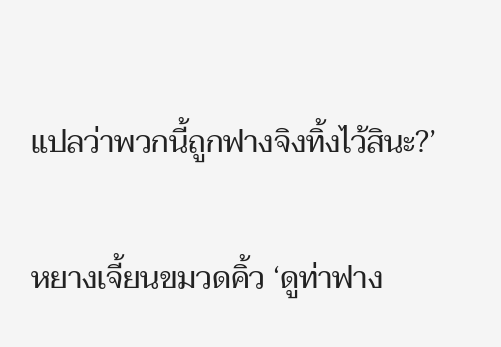แปลว่าพวกนี้ถูกฟางจิงทิ้งไว้สินะ?’

หยางเจี้ยนขมวดคิ้ว ‘ดูท่าฟาง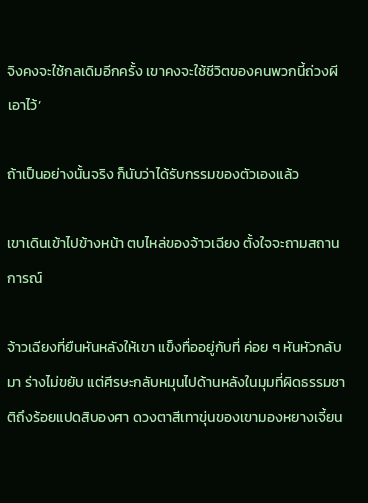จิงคงจะใช้กลเดิมอีกครั้ง เขาคงจะใช้ชีวิตของคนพวกนี้ถ่วงผีเอาไว้’

ถ้าเป็นอย่างนั้นจริง ก็นับว่าได้รับกรรมของตัวเองแล้ว

เขาเดินเข้าไปข้างหน้า ตบไหล่ของจ้าวเฉียง ตั้งใจจะถามสถานการณ์

จ้าวเฉียงที่ยืนหันหลังให้เขา แข็งทื่ออยู่กับที่ ค่อย ๆ หันหัวกลับมา ร่างไม่ขยับ แต่ศีรษะกลับหมุนไปด้านหลังในมุมที่ผิดธรรมชาติถึงร้อยแปดสิบองศา ดวงตาสีเทาขุ่นของเขามองหยางเจี้ยน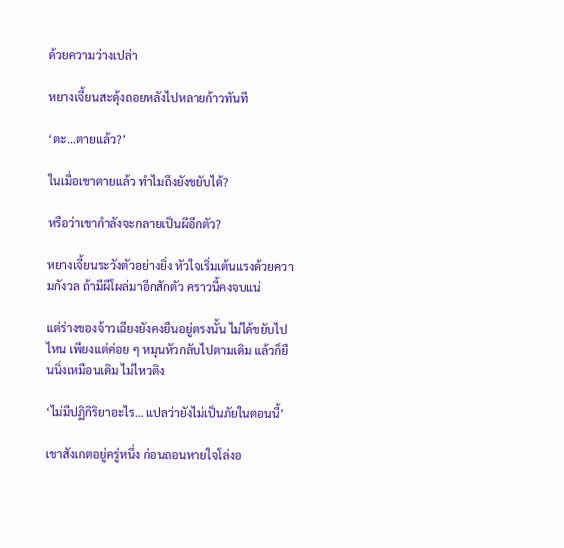ด้วยความว่างเปล่า

หยางเจี้ยนสะดุ้งถอยหลังไปหลายก้าวทันที

‘ตะ...ตายแล้ว?’

ในเมื่อเขาตายแล้ว ทำไมถึงยังขยับได้?

หรือว่าเขากำลังจะกลายเป็นผีอีกตัว?

หยางเจี้ยนระวังตัวอย่างยิ่ง หัวใจเริ่มเต้นแรงด้วยความกังวล ถ้ามีผีโผล่มาอีกสักตัว คราวนี้คงจบแน่

แต่ร่างของจ้าวเฉียงยังคงยืนอยู่ตรงนั้น ไม่ได้ขยับไปไหน เพียงแต่ค่อย ๆ หมุนหัวกลับไปตามเดิม แล้วก็ยืนนิ่งเหมือนเดิม ไม่ไหวติง

‘ไม่มีปฏิกิริยาอะไร… แปลว่ายังไม่เป็นภัยในตอนนี้’

เขาสังเกตอยู่ครู่หนึ่ง ก่อนถอนหายใจโล่งอ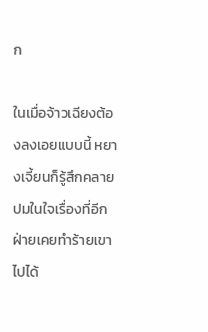ก

ในเมื่อจ้าวเฉียงต้องลงเอยแบบนี้ หยางเจี้ยนก็รู้สึกคลายปมในใจเรื่องที่อีกฝ่ายเคยทำร้ายเขาไปได้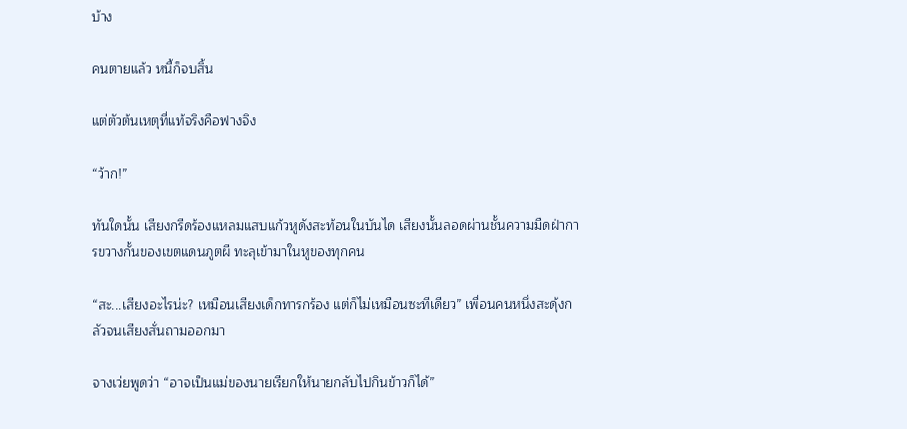บ้าง

คนตายแล้ว หนี้ก็จบสิ้น

แต่ตัวต้นเหตุที่แท้จริงคือฟางจิง

“ว้าก!”

ทันใดนั้น เสียงกรีดร้องแหลมแสบแก้วหูดังสะท้อนในบันได เสียงนั้นลอดผ่านชั้นความมืดฝ่าการขวางกั้นของเขตแดนภูตผี ทะลุเข้ามาในหูของทุกคน

“สะ...เสียงอะไรน่ะ? เหมือนเสียงเด็กทารกร้อง แต่ก็ไม่เหมือนซะทีเดียว” เพื่อนคนหนึ่งสะดุ้งกลัวจนเสียงสั่นถามออกมา

จางเว่ยพูดว่า “อาจเป็นแม่ของนายเรียกให้นายกลับไปกินข้าวก็ได้”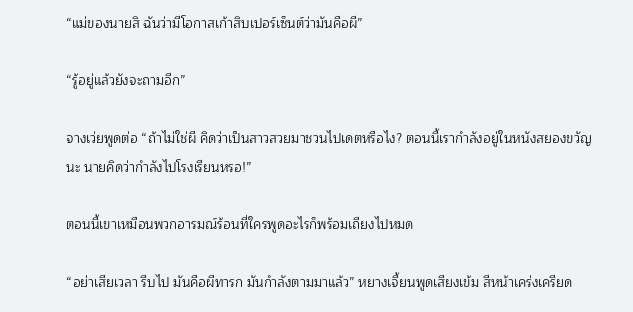“แม่ของนายสิ ฉันว่ามีโอกาสเก้าสิบเปอร์เซ็นต์ว่ามันคือผี”

“รู้อยู่แล้วยังจะถามอีก”

จางเว่ยพูดต่อ “ถ้าไม่ใช่ผี คิดว่าเป็นสาวสวยมาชวนไปเดตหรือไง? ตอนนี้เรากำลังอยู่ในหนังสยองขวัญนะ นายคิดว่ากำลังไปโรงเรียนหรอ!”

ตอนนี้เขาเหมือนพวกอารมณ์ร้อนที่ใครพูดอะไรก็พร้อมเถียงไปหมด

“อย่าเสียเวลา รีบไป มันคือผีทารก มันกำลังตามมาแล้ว” หยางเจี้ยนพูดเสียงเข้ม สีหน้าเคร่งเครียด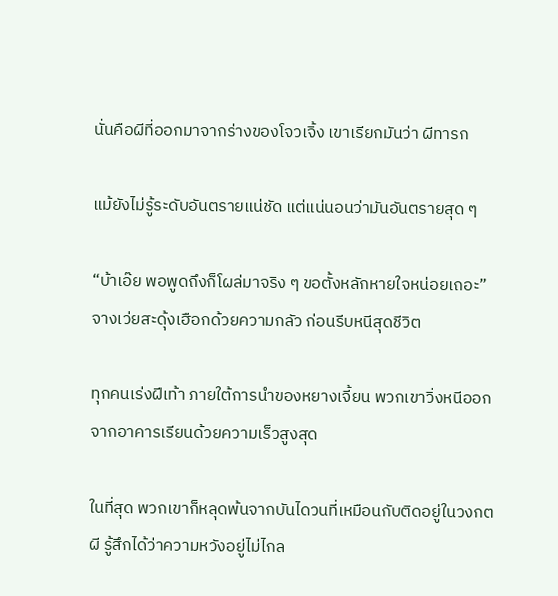นั่นคือผีที่ออกมาจากร่างของโจวเจิ้ง เขาเรียกมันว่า ผีทารก

แม้ยังไม่รู้ระดับอันตรายแน่ชัด แต่แน่นอนว่ามันอันตรายสุด ๆ

“บ้าเอ๊ย พอพูดถึงก็โผล่มาจริง ๆ ขอตั้งหลักหายใจหน่อยเถอะ” จางเว่ยสะดุ้งเฮือกด้วยความกลัว ก่อนรีบหนีสุดชีวิต

ทุกคนเร่งฝีเท้า ภายใต้การนำของหยางเจี้ยน พวกเขาวิ่งหนีออกจากอาคารเรียนด้วยความเร็วสูงสุด

ในที่สุด พวกเขาก็หลุดพ้นจากบันไดวนที่เหมือนกับติดอยู่ในวงกตผี รู้สึกได้ว่าความหวังอยู่ไม่ไกล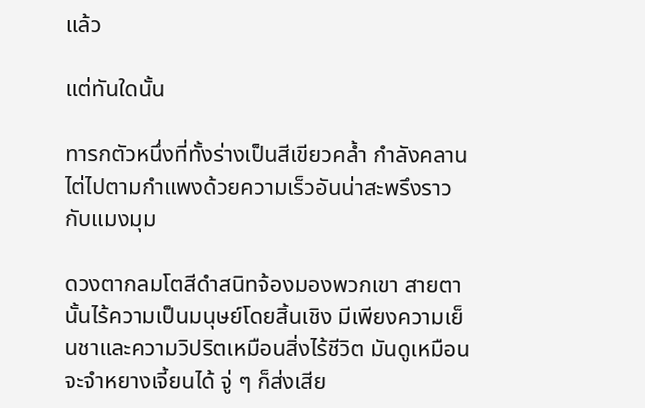แล้ว

แต่ทันใดนั้น

ทารกตัวหนึ่งที่ทั้งร่างเป็นสีเขียวคล้ำ กำลังคลานไต่ไปตามกำแพงด้วยความเร็วอันน่าสะพรึงราวกับแมงมุม

ดวงตากลมโตสีดำสนิทจ้องมองพวกเขา สายตานั้นไร้ความเป็นมนุษย์โดยสิ้นเชิง มีเพียงความเย็นชาและความวิปริตเหมือนสิ่งไร้ชีวิต มันดูเหมือนจะจำหยางเจี้ยนได้ จู่ ๆ ก็ส่งเสีย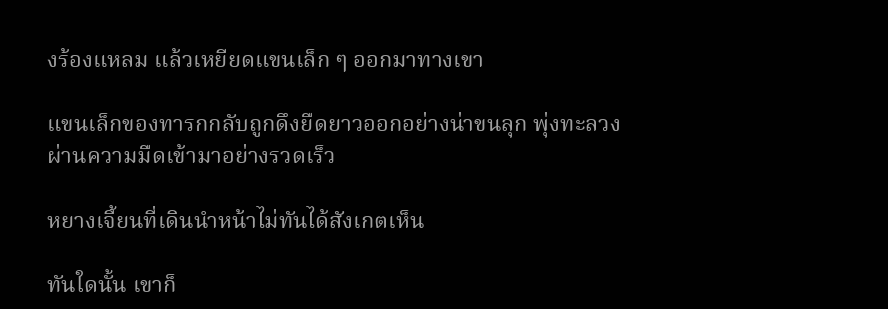งร้องแหลม แล้วเหยียดแขนเล็ก ๆ ออกมาทางเขา

แขนเล็กของทารกกลับถูกดึงยืดยาวออกอย่างน่าขนลุก พุ่งทะลวงผ่านความมืดเข้ามาอย่างรวดเร็ว

หยางเจี้ยนที่เดินนำหน้าไม่ทันได้สังเกตเห็น

ทันใดนั้น เขาก็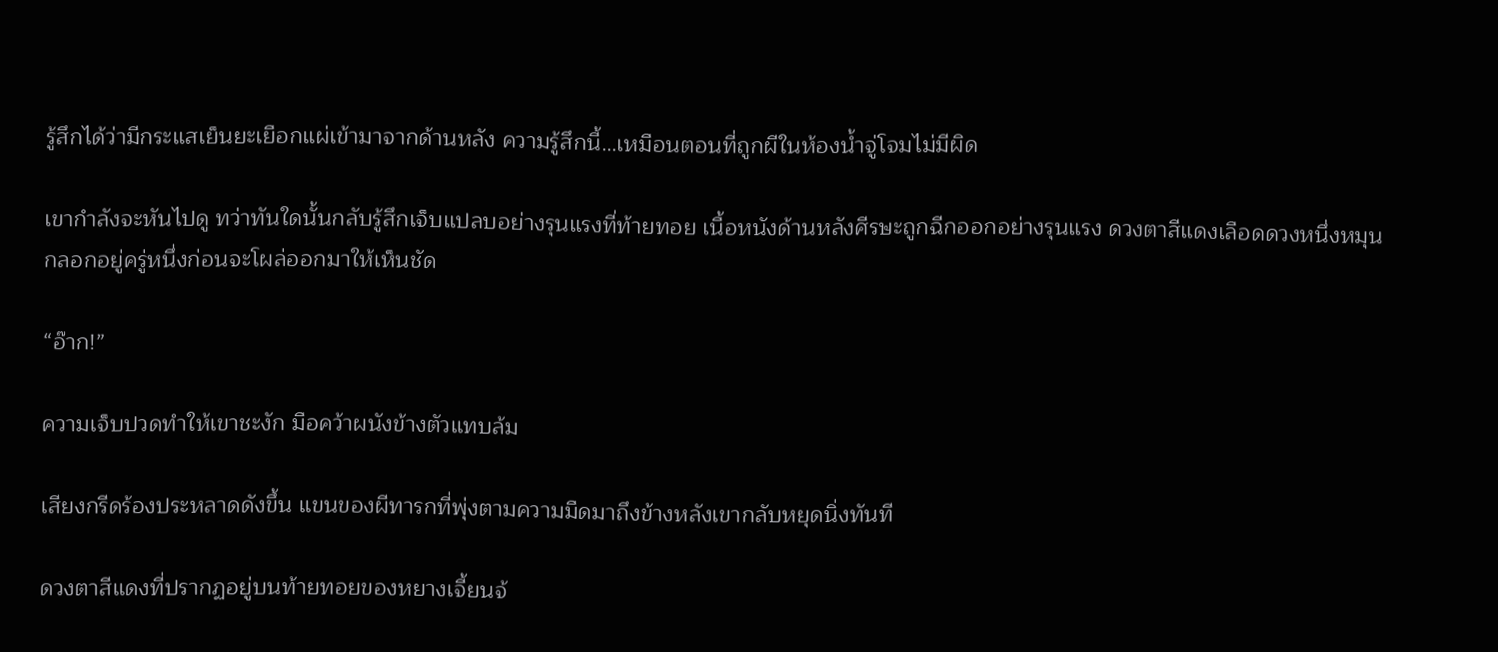รู้สึกได้ว่ามีกระแสเย็นยะเยือกแผ่เข้ามาจากด้านหลัง ความรู้สึกนี้…เหมือนตอนที่ถูกผีในห้องน้ำจู่โจมไม่มีผิด

เขากำลังจะหันไปดู ทว่าทันใดนั้นกลับรู้สึกเจ็บแปลบอย่างรุนแรงที่ท้ายทอย เนื้อหนังด้านหลังศีรษะถูกฉีกออกอย่างรุนแรง ดวงตาสีแดงเลือดดวงหนึ่งหมุนกลอกอยู่ครู่หนึ่งก่อนจะโผล่ออกมาให้เห็นชัด

“อ๊าก!”

ความเจ็บปวดทำให้เขาชะงัก มือคว้าผนังข้างตัวแทบล้ม

เสียงกรีดร้องประหลาดดังขึ้น แขนของผีทารกที่พุ่งตามความมืดมาถึงข้างหลังเขากลับหยุดนิ่งทันที

ดวงตาสีแดงที่ปรากฏอยู่บนท้ายทอยของหยางเจี้ยนจ้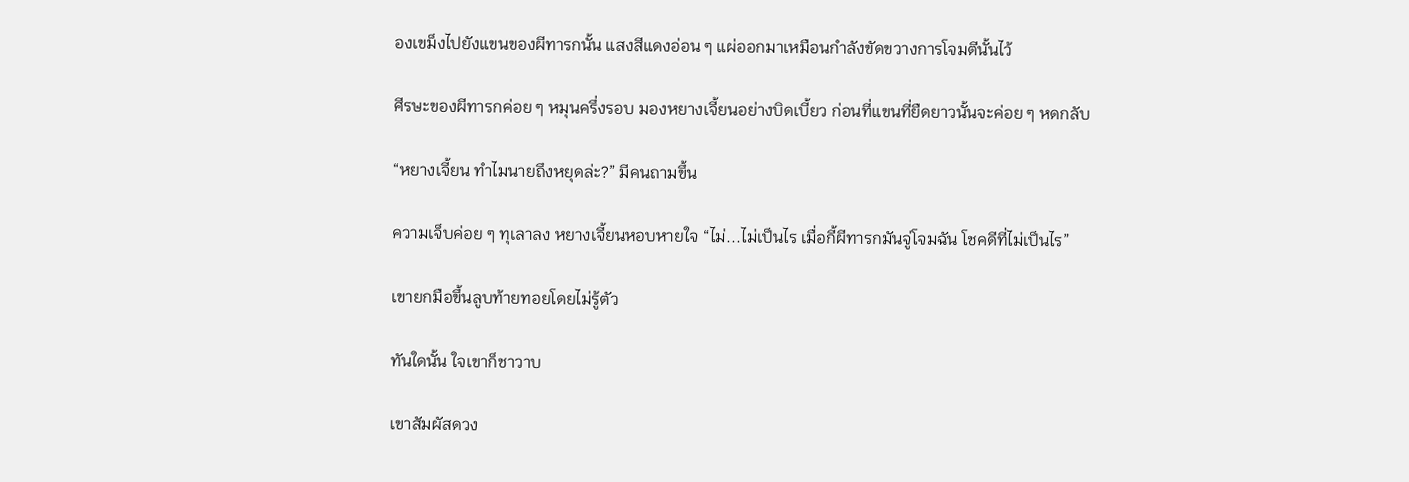องเขม็งไปยังแขนของผีทารกนั้น แสงสีแดงอ่อน ๆ แผ่ออกมาเหมือนกำลังขัดขวางการโจมตีนั้นไว้

ศีรษะของผีทารกค่อย ๆ หมุนครึ่งรอบ มองหยางเจี้ยนอย่างบิดเบี้ยว ก่อนที่แขนที่ยืดยาวนั้นจะค่อย ๆ หดกลับ

“หยางเจี้ยน ทำไมนายถึงหยุดล่ะ?” มีคนถามขึ้น

ความเจ็บค่อย ๆ ทุเลาลง หยางเจี้ยนหอบหายใจ “ไม่...ไม่เป็นไร เมื่อกี้ผีทารกมันจู่โจมฉัน โชคดีที่ไม่เป็นไร”

เขายกมือขึ้นลูบท้ายทอยโดยไม่รู้ตัว

ทันใดนั้น ใจเขาก็ชาวาบ

เขาสัมผัสดวง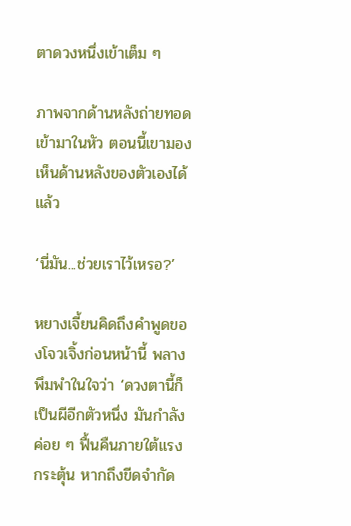ตาดวงหนึ่งเข้าเต็ม ๆ

ภาพจากด้านหลังถ่ายทอดเข้ามาในหัว ตอนนี้เขามองเห็นด้านหลังของตัวเองได้แล้ว

‘นี่มัน...ช่วยเราไว้เหรอ?’

หยางเจี้ยนคิดถึงคำพูดของโจวเจิ้งก่อนหน้านี้ พลางพึมพำในใจว่า ‘ดวงตานี้ก็เป็นผีอีกตัวหนึ่ง มันกำลังค่อย ๆ ฟื้นคืนภายใต้แรงกระตุ้น หากถึงขีดจำกัด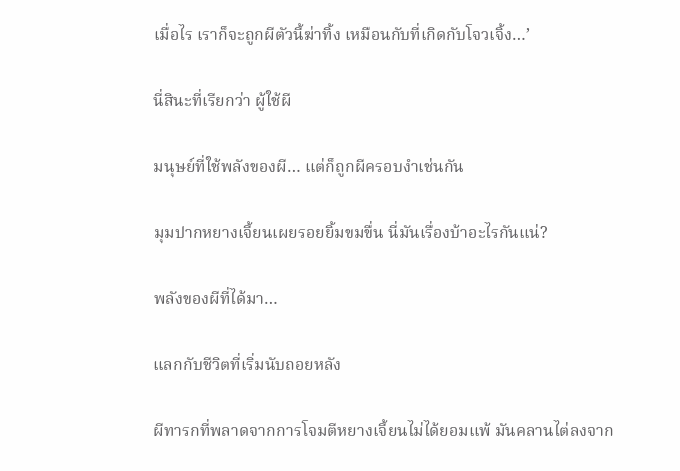เมื่อไร เราก็จะถูกผีตัวนี้ฆ่าทิ้ง เหมือนกับที่เกิดกับโจวเจิ้ง…’

นี่สินะที่เรียกว่า ผู้ใช้ผี

มนุษย์ที่ใช้พลังของผี… แต่ก็ถูกผีครอบงำเช่นกัน

มุมปากหยางเจี้ยนเผยรอยยิ้มขมขื่น นี่มันเรื่องบ้าอะไรกันแน่?

พลังของผีที่ได้มา…

แลกกับชีวิตที่เริ่มนับถอยหลัง

ผีทารกที่พลาดจากการโจมตีหยางเจี้ยนไม่ได้ยอมแพ้ มันคลานไต่ลงจาก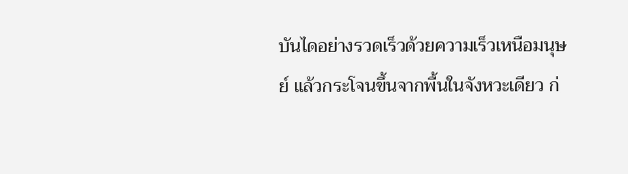บันไดอย่างรวดเร็วด้วยความเร็วเหนือมนุษย์ แล้วกระโจนขึ้นจากพื้นในจังหวะเดียว ก่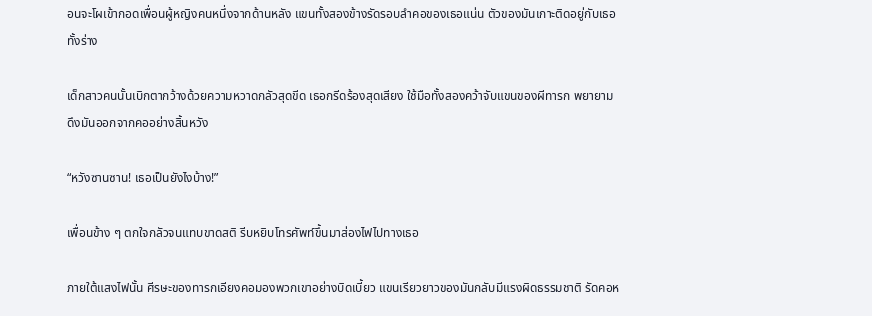อนจะโผเข้ากอดเพื่อนผู้หญิงคนหนึ่งจากด้านหลัง แขนทั้งสองข้างรัดรอบลำคอของเธอแน่น ตัวของมันเกาะติดอยู่กับเธอทั้งร่าง

เด็กสาวคนนั้นเบิกตากว้างด้วยความหวาดกลัวสุดขีด เธอกรีดร้องสุดเสียง ใช้มือทั้งสองคว้าจับแขนของผีทารก พยายามดึงมันออกจากคออย่างสิ้นหวัง

“หวังซานซาน! เธอเป็นยังไงบ้าง!”

เพื่อนข้าง ๆ ตกใจกลัวจนแทบขาดสติ รีบหยิบโทรศัพท์ขึ้นมาส่องไฟไปทางเธอ

ภายใต้แสงไฟนั้น ศีรษะของทารกเอียงคอมองพวกเขาอย่างบิดเบี้ยว แขนเรียวยาวของมันกลับมีแรงผิดธรรมชาติ รัดคอห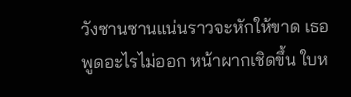วังซานซานแน่นราวจะหักให้ขาด เธอพูดอะไรไม่ออก หน้าผากเชิดขึ้น ใบห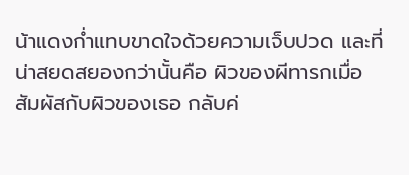น้าแดงก่ำแทบขาดใจด้วยความเจ็บปวด และที่น่าสยดสยองกว่านั้นคือ ผิวของผีทารกเมื่อสัมผัสกับผิวของเธอ กลับค่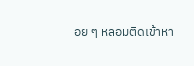อย ๆ หลอมติดเข้าหา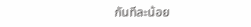กันทีละน้อย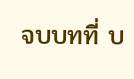จบบทที่ บ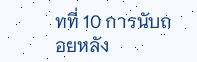ทที่ 10 การนับถอยหลัง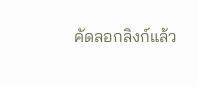คัดลอกลิงก์แล้ว